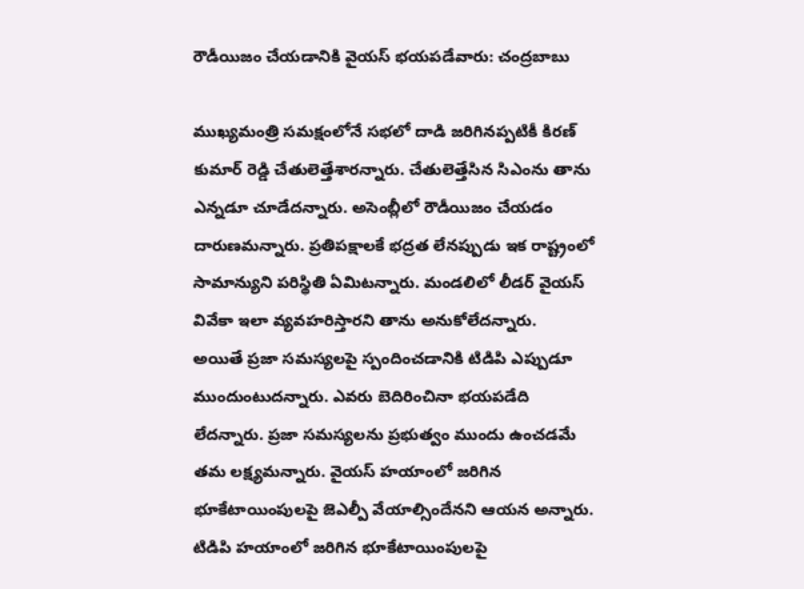రౌడీయిజం చేయడానికి వైయస్ భయపడేవారు: చంద్రబాబు

ముఖ్యమంత్రి సమక్షంలోనే సభలో దాడి జరిగినప్పటికీ కిరణ్ కుమార్ రెడ్డి చేతులెత్తేశారన్నారు. చేతులెత్తేసిన సిఎంను తాను ఎన్నడూ చూడేదన్నారు. అసెంబ్లీలో రౌడీయిజం చేయడం దారుణమన్నారు. ప్రతిపక్షాలకే భద్రత లేనప్పుడు ఇక రాష్ట్రంలో సామాన్యుని పరిస్థితి ఏమిటన్నారు. మండలిలో లీడర్ వైయస్ వివేకా ఇలా వ్యవహరిస్తారని తాను అనుకోలేదన్నారు.
అయితే ప్రజా సమస్యలపై స్పందించడానికి టిడిపి ఎప్పుడూ ముందుంటుదన్నారు. ఎవరు బెదిరించినా భయపడేది లేదన్నారు. ప్రజా సమస్యలను ప్రభుత్వం ముందు ఉంచడమే తమ లక్ష్యమన్నారు. వైయస్ హయాంలో జరిగిన భూకేటాయింపులపై జెఎల్పీ వేయాల్సిందేనని ఆయన అన్నారు. టిడిపి హయాంలో జరిగిన భూకేటాయింపులపై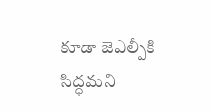కూడా జెఎల్పీకి సిద్ధమని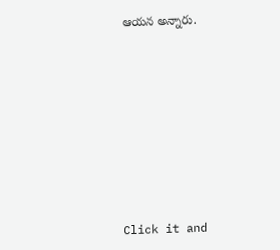ఆయన అన్నారు.












Click it and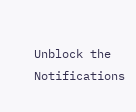Unblock the Notifications